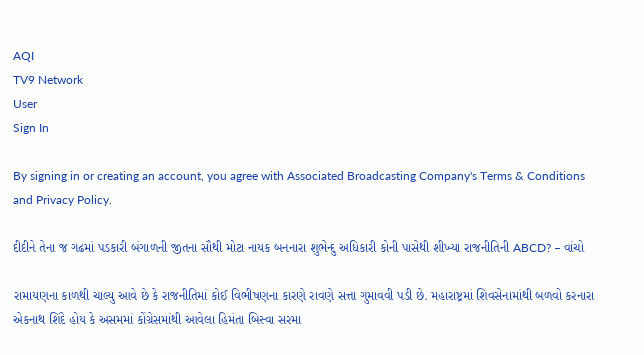AQI
TV9 Network
User
Sign In

By signing in or creating an account, you agree with Associated Broadcasting Company's Terms & Conditions and Privacy Policy.

દીદીને તેના જ ગઢમાં પડકારી બંગાળની જીતના સૌથી મોટા નાયક બનનારા શુભેન્દુ અધિકારી કોની પાસેથી શીખ્યા રાજનીતિની ABCD? – વાંચો

રામાયણના કાળથી ચાલ્યુ આવે છે કે રાજનીતિમાં કોઈ વિભીષણના કારણે રાવણે સત્તા ગુમાવવી પડી છે. મહારાષ્ટ્રમાં શિવસેનામાંથી બળવો કરનારા એકનાથ શિંદે હોય કે અસમમાં કોંગ્રેસમાંથી આવેલા હિમંતા બિસ્વા સરમા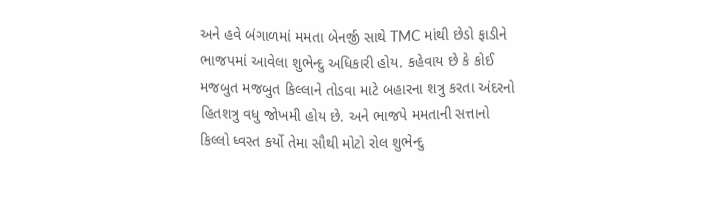અને હવે બંગાળમાં મમતા બેનર્જી સાથે TMC માંથી છેડો ફાડીને ભાજપમાં આવેલા શુભેન્દુ અધિકારી હોય. કહેવાય છે કે કોઈ મજબુત મજબુત કિલ્લાને તોડવા માટે બહારના શત્રુ કરતા અંદરનો હિતશત્રુ વધુ જોખમી હોય છે. અને ભાજપે મમતાની સત્તાનો કિલ્લો ધ્વસ્ત કર્યો તેમા સૌથી મોટો રોલ શુભેન્દુ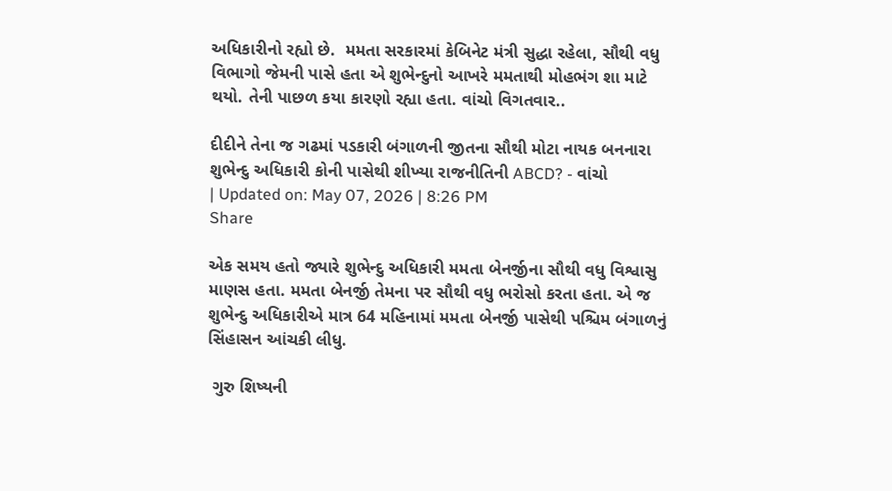અધિકારીનો રહ્યો છે.  મમતા સરકારમાં કેબિનેટ મંત્રી સુદ્ધા રહેલા, સૌથી વધુ વિભાગો જેમની પાસે હતા એ શુભેન્દુનો આખરે મમતાથી મોહભંગ શા માટે થયો. તેની પાછળ કયા કારણો રહ્યા હતા. વાંચો વિગતવાર..

દીદીને તેના જ ગઢમાં પડકારી બંગાળની જીતના સૌથી મોટા નાયક બનનારા શુભેન્દુ અધિકારી કોની પાસેથી શીખ્યા રાજનીતિની ABCD? - વાંચો
| Updated on: May 07, 2026 | 8:26 PM
Share

એક સમય હતો જ્યારે શુભેન્દુ અધિકારી મમતા બેનર્જીના સૌથી વધુ વિશ્વાસુ માણસ હતા. મમતા બેનર્જી તેમના પર સૌથી વધુ ભરોસો કરતા હતા. એ જ શુભેન્દુ અધિકારીએ માત્ર 64 મહિનામાં મમતા બેનર્જી પાસેથી પશ્ચિમ બંગાળનું સિંહાસન આંચકી લીધુ.

 ગુરુ શિષ્યની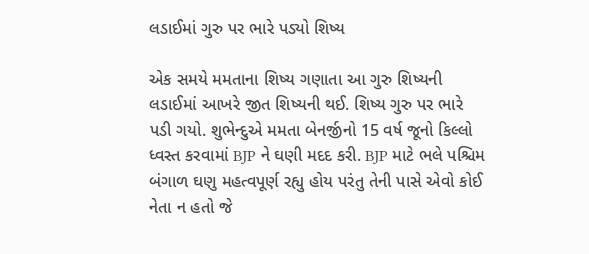લડાઈમાં ગુરુ પર ભારે પડ્યો શિષ્ય

એક સમયે મમતાના શિષ્ય ગણાતા આ ગુરુ શિષ્યની લડાઈમાં આખરે જીત શિષ્યની થઈ. શિષ્ય ગુરુ પર ભારે પડી ગયો. શુભેન્દુએ મમતા બેનર્જીનો 15 વર્ષ જૂનો કિલ્લો ધ્વસ્ત કરવામાં BJP ને ઘણી મદદ કરી. BJP માટે ભલે પશ્ચિમ બંગાળ ઘણુ મહત્વપૂર્ણ રહ્યુ હોય પરંતુ તેની પાસે એવો કોઈ નેતા ન હતો જે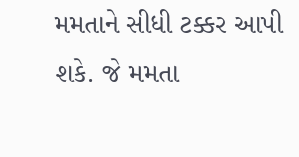મમતાને સીધી ટક્કર આપી શકે. જે મમતા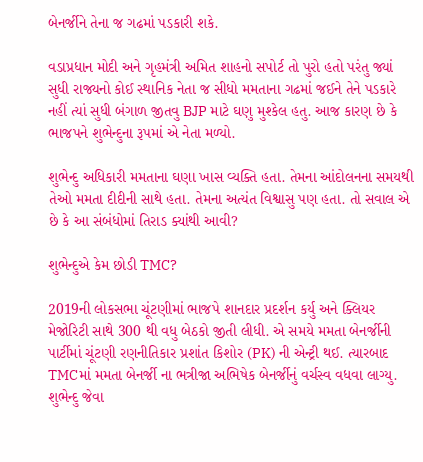બેનર્જીને તેના જ ગઢમાં પડકારી શકે.

વડાપ્રધાન મોદી અને ગૃહમંત્રી અમિત શાહનો સપોર્ટ તો પુરો હતો પરંતુ જ્યાં સુધી રાજ્યનો કોઈ સ્થાનિક નેતા જ સીધો મમતાના ગઢમાં જઈને તેને પડકારે નહીં ત્યાં સુધી બંગાળ જીતવુ BJP માટે ઘણુ મુશ્કેલ હતુ. આજ કારણ છે કે ભાજપને શુભેન્દુના રૂપમાં એ નેતા મળ્યો.

શુભેન્દુ અધિકારી મમતાના ઘણા ખાસ વ્યક્તિ હતા. તેમના આંદોલનના સમયથી તેઓ મમતા દીદીની સાથે હતા. તેમના અત્યંત વિશ્વાસુ પણ હતા. તો સવાલ એ છે કે આ સંબંધોમાં તિરાડ ક્યાંથી આવી?

શુભેન્દુએ કેમ છોડી TMC?

2019ની લોકસભા ચૂંટણીમાં ભાજપે શાનદાર પ્રદર્શન કર્યુ અને ક્લિયર મેજોરિટી સાથે 300 થી વધુ બેઠકો જીતી લીધી. એ સમયે મમતા બેનર્જીની પાર્ટીમાં ચૂંટણી રણનીતિકાર પ્રશાંત કિશોર (PK) ની એન્ટ્રી થઈ. ત્યારબાદ TMCમાં મમતા બેનર્જી ના ભત્રીજા અભિષેક બેનર્જીનું વર્ચસ્વ વધવા લાગ્યુ. શુભેન્દુ જેવા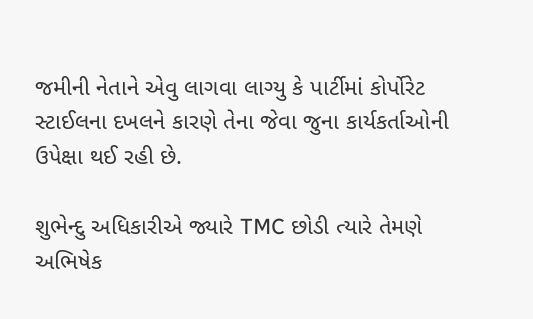જમીની નેતાને એવુ લાગવા લાગ્યુ કે પાર્ટીમાં કોર્પોરેટ સ્ટાઈલના દખલને કારણે તેના જેવા જુના કાર્યકર્તાઓની ઉપેક્ષા થઈ રહી છે.

શુભેન્દુ અધિકારીએ જ્યારે TMC છોડી ત્યારે તેમણે અભિષેક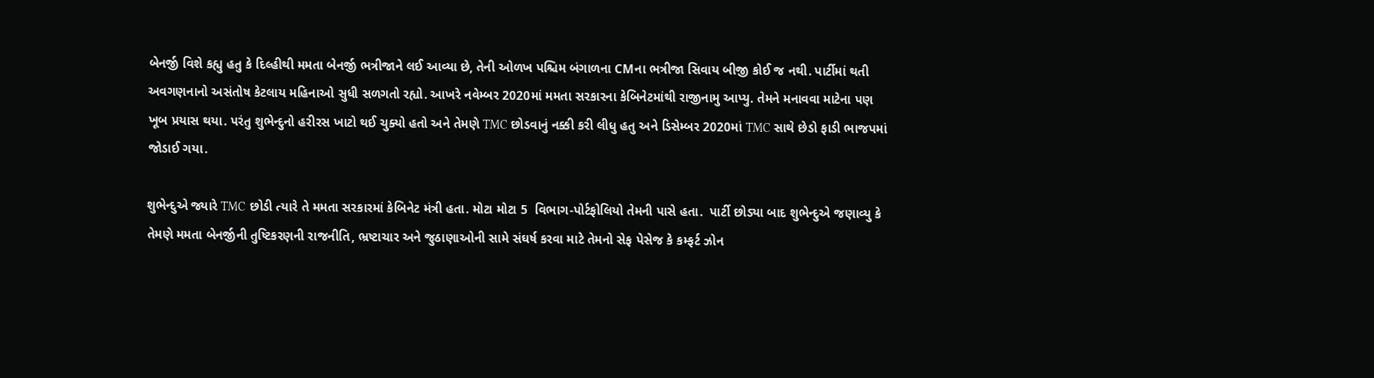બેનર્જી વિશે કહ્યુ હતુ કે દિલ્હીથી મમતા બેનર્જી ભત્રીજાને લઈ આવ્યા છે, તેની ઓળખ પશ્ચિમ બંગાળના CMના ભત્રીજા સિવાય બીજી કોઈ જ નથી. પાર્ટીમાં થતી અવગણનાનો અસંતોષ કેટલાય મહિનાઓ સુધી સળગતો રહ્યો. આખરે નવેમ્બર 2020માં મમતા સરકારના કેબિનેટમાંથી રાજીનામુ આપ્યુ. તેમને મનાવવા માટેના પણ ખૂબ પ્રયાસ થયા. પરંતુ શુભેન્દુનો હરીરસ ખાટો થઈ ચુક્યો હતો અને તેમણે TMC છોડવાનું નક્કી કરી લીધુ હતુ અને ડિસેમ્બર 2020માં TMC સાથે છેડો ફાડી ભાજપમાં જોડાઈ ગયા.

શુભેન્દુએ જ્યારે TMC છોડી ત્યારે તે મમતા સરકારમાં કેબિનેટ મંત્રી હતા. મોટા મોટા 5  વિભાગ-પોર્ટફોલિયો તેમની પાસે હતા.  પાર્ટી છોડ્યા બાદ શુભેન્દુએ જણાવ્યુ કે તેમણે મમતા બેનર્જીની તુષ્ટિકરણની રાજનીતિ, ભ્રષ્ટાચાર અને જુઠાણાઓની સામે સંઘર્ષ કરવા માટે તેમનો સેફ પેસેજ કે કમ્ફર્ટ ઝોન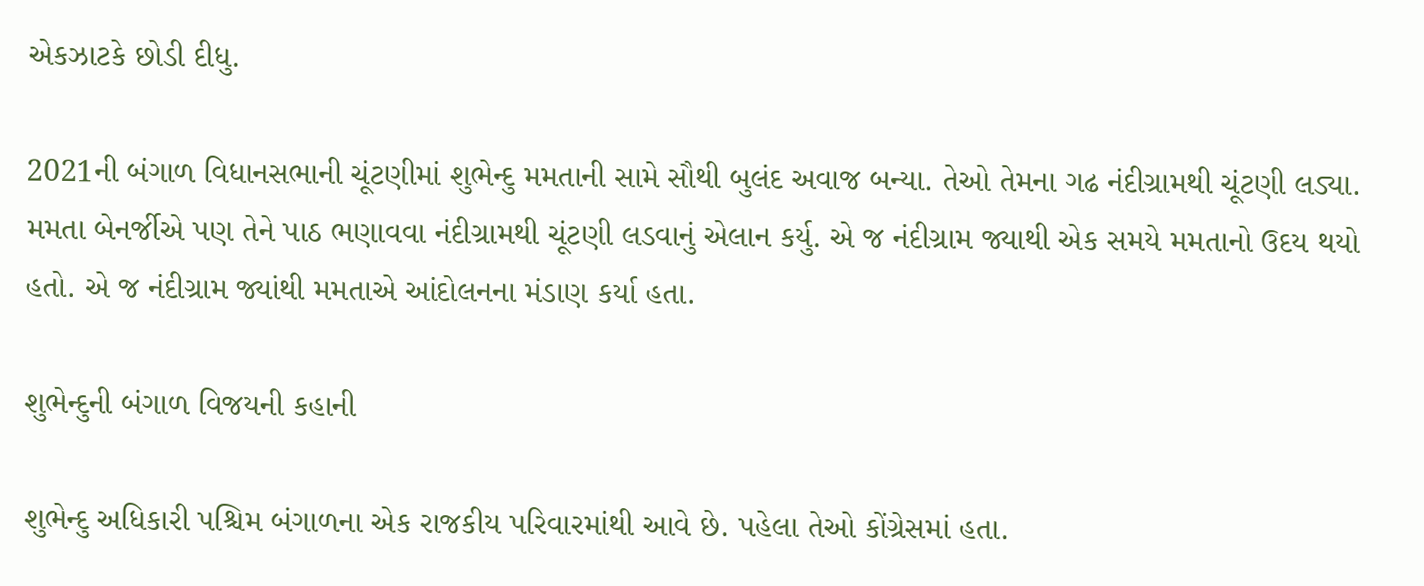એકઝાટકે છોડી દીધુ.

2021ની બંગાળ વિધાનસભાની ચૂંટણીમાં શુભેન્દુ મમતાની સામે સૌથી બુલંદ અવાજ બન્યા. તેઓ તેમના ગઢ નંદીગ્રામથી ચૂંટણી લડ્યા. મમતા બેનર્જીએ પણ તેને પાઠ ભણાવવા નંદીગ્રામથી ચૂંટણી લડવાનું એલાન કર્યુ. એ જ નંદીગ્રામ જ્યાથી એક સમયે મમતાનો ઉદય થયો હતો. એ જ નંદીગ્રામ જ્યાંથી મમતાએ આંદોલનના મંડાણ કર્યા હતા.

શુભેન્દુની બંગાળ વિજયની કહાની

શુભેન્દુ અધિકારી પશ્ચિમ બંગાળના એક રાજકીય પરિવારમાંથી આવે છે. પહેલા તેઓ કોંગ્રેસમાં હતા.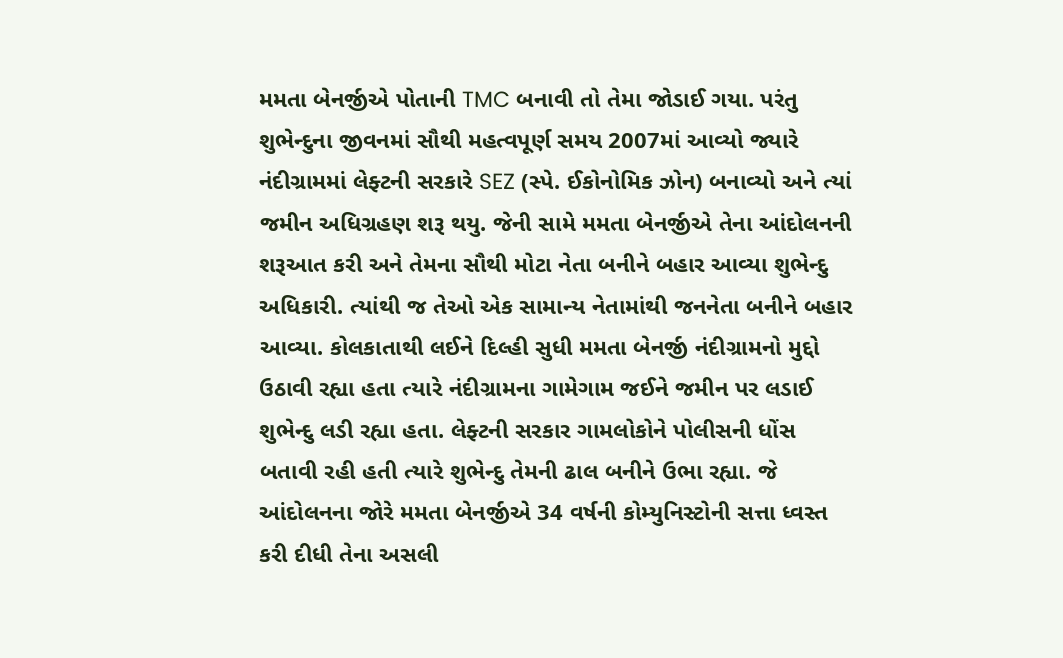મમતા બેનર્જીએ પોતાની TMC બનાવી તો તેમા જોડાઈ ગયા. પરંતુ શુભેન્દુના જીવનમાં સૌથી મહત્વપૂર્ણ સમય 2007માં આવ્યો જ્યારે નંદીગ્રામમાં લેફ્ટની સરકારે SEZ (સ્પે. ઈકોનોમિક ઝોન) બનાવ્યો અને ત્યાં જમીન અધિગ્રહણ શરૂ થયુ. જેની સામે મમતા બેનર્જીએ તેના આંદોલનની શરૂઆત કરી અને તેમના સૌથી મોટા નેતા બનીને બહાર આવ્યા શુભેન્દુ અધિકારી. ત્યાંથી જ તેઓ એક સામાન્ય નેતામાંથી જનનેતા બનીને બહાર આવ્યા. કોલકાતાથી લઈને દિલ્હી સુધી મમતા બેનર્જી નંદીગ્રામનો મુદ્દો ઉઠાવી રહ્યા હતા ત્યારે નંદીગ્રામના ગામેગામ જઈને જમીન પર લડાઈ શુભેન્દુ લડી રહ્યા હતા. લેફ્ટની સરકાર ગામલોકોને પોલીસની ધોંસ બતાવી રહી હતી ત્યારે શુભેન્દુ તેમની ઢાલ બનીને ઉભા રહ્યા. જે આંદોલનના જોરે મમતા બેનર્જીએ 34 વર્ષની કોમ્યુનિસ્ટોની સત્તા ધ્વસ્ત કરી દીધી તેના અસલી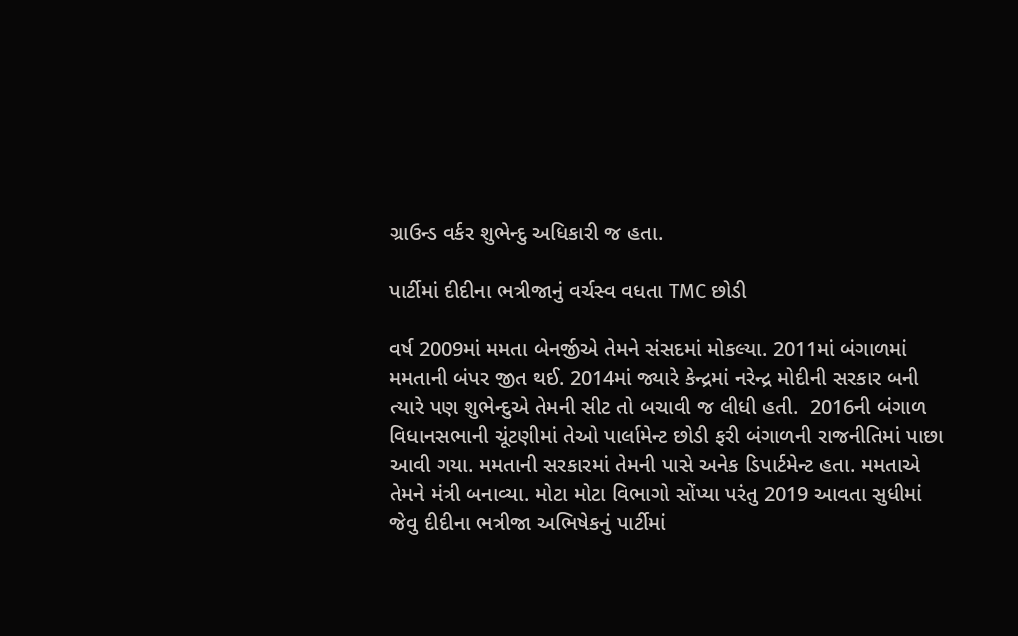ગ્રાઉન્ડ વર્કર શુભેન્દુ અધિકારી જ હતા.

પાર્ટીમાં દીદીના ભત્રીજાનું વર્ચસ્વ વધતા TMC છોડી

વર્ષ 2009માં મમતા બેનર્જીએ તેમને સંસદમાં મોકલ્યા. 2011માં બંગાળમાં મમતાની બંપર જીત થઈ. 2014માં જ્યારે કેન્દ્રમાં નરેન્દ્ર મોદીની સરકાર બની ત્યારે પણ શુભેન્દુએ તેમની સીટ તો બચાવી જ લીધી હતી.  2016ની બંગાળ વિધાનસભાની ચૂંટણીમાં તેઓ પાર્લામેન્ટ છોડી ફરી બંગાળની રાજનીતિમાં પાછા આવી ગયા. મમતાની સરકારમાં તેમની પાસે અનેક ડિપાર્ટમેન્ટ હતા. મમતાએ તેમને મંત્રી બનાવ્યા. મોટા મોટા વિભાગો સોંપ્યા પરંતુ 2019 આવતા સુધીમાં જેવુ દીદીના ભત્રીજા અભિષેકનું પાર્ટીમાં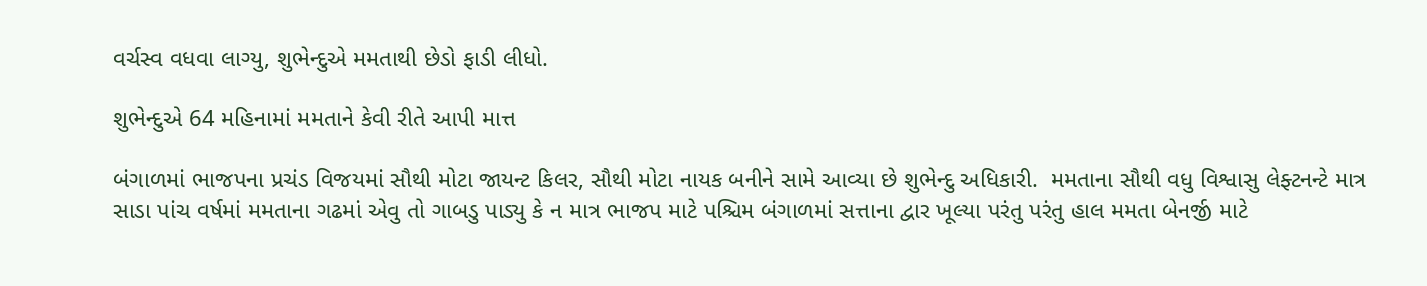વર્ચસ્વ વધવા લાગ્યુ, શુભેન્દુએ મમતાથી છેડો ફાડી લીધો.

શુભેન્દુએ 64 મહિનામાં મમતાને કેવી રીતે આપી માત્ત

બંગાળમાં ભાજપના પ્રચંડ વિજયમાં સૌથી મોટા જાયન્ટ કિલર, સૌથી મોટા નાયક બનીને સામે આવ્યા છે શુભેન્દુ અધિકારી.  મમતાના સૌથી વધુ વિશ્વાસુ લેફ્ટનન્ટે માત્ર સાડા પાંચ વર્ષમાં મમતાના ગઢમાં એવુ તો ગાબડુ પાડ્યુ કે ન માત્ર ભાજપ માટે પશ્ચિમ બંગાળમાં સત્તાના દ્વાર ખૂલ્યા પરંતુ પરંતુ હાલ મમતા બેનર્જી માટે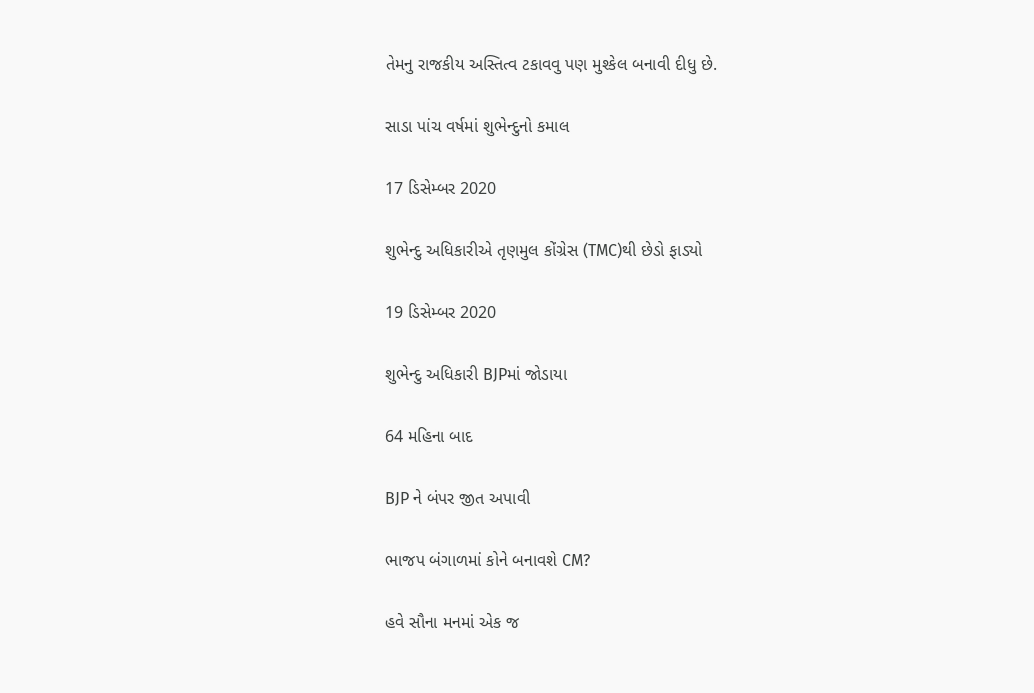તેમનુ રાજકીય અસ્તિત્વ ટકાવવુ પણ મુશ્કેલ બનાવી દીધુ છે.

સાડા પાંચ વર્ષમાં શુભેન્દુનો કમાલ

17 ડિસેમ્બર 2020

શુભેન્દુ અધિકારીએ તૃણમુલ કોંગ્રેસ (TMC)થી છેડો ફાડ્યો

19 ડિસેમ્બર 2020

શુભેન્દુ અધિકારી BJPમાં જોડાયા

64 મહિના બાદ

BJP ને બંપર જીત અપાવી

ભાજપ બંગાળમાં કોને બનાવશે CM?

હવે સૌના મનમાં એક જ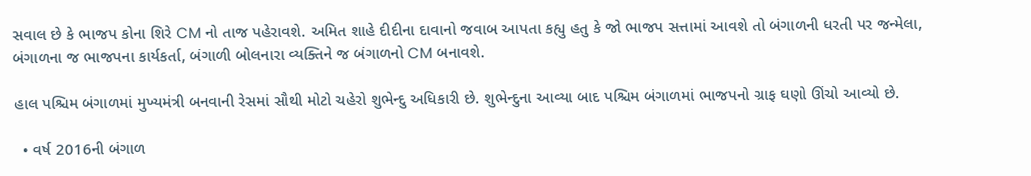સવાલ છે કે ભાજપ કોના શિરે CM નો તાજ પહેરાવશે. અમિત શાહે દીદીના દાવાનો જવાબ આપતા કહ્યુ હતુ કે જો ભાજપ સત્તામાં આવશે તો બંગાળની ધરતી પર જન્મેલા, બંગાળના જ ભાજપના કાર્યકર્તા, બંગાળી બોલનારા વ્યક્તિને જ બંગાળનો CM બનાવશે.

હાલ પશ્ચિમ બંગાળમાં મુખ્યમંત્રી બનવાની રેસમાં સૌથી મોટો ચહેરો શુભેન્દુ અધિકારી છે. શુભેન્દુના આવ્યા બાદ પશ્ચિમ બંગાળમાં ભાજપનો ગ્રાફ ઘણો ઊંચો આવ્યો છે.

  • વર્ષ 2016ની બંગાળ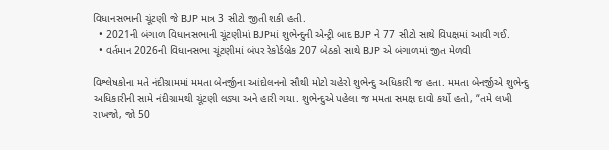વિધાનસભાની ચૂંટણી જે BJP માત્ર 3 સીટો જીતી શકી હતી.
  • 2021ની બંગાળ વિધાનસભાની ચૂંટણીમાં BJPમાં શુભેન્દુની એન્ટ્રી બાદ BJP ને 77 સીટો સાથે વિપક્ષમાં આવી ગઈ.
  • વર્તમાન 2026ની વિધાનસભા ચૂંટણીમાં બંપર રેકોર્ડબ્રેક 207 બેઠકો સાથે BJP એ બંગાળમાં જીત મેળવી

વિશ્લેષકોના મતે નંદીગ્રામમાં મમતા બેનર્જીના આંદોલનનો સૌથી મોટો ચહેરો શુભેન્દુ અધિકારી જ હતા. મમતા બેનર્જીએ શુભેન્દુ અધિકારીની સામે નંદીગ્રામથી ચૂંટણી લડ્યા અને હારી ગયા. શુભેન્દુએ પહેલા જ મમતા સમક્ષ દાવો કર્યો હતો, “તમે લખી રાખજો, જો 50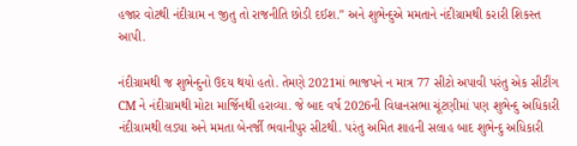હજાર વોટથી નંદીગ્રામ ન જીતુ તો રાજનીતિ છોડી દઈશ.” અને શુભેન્દુએ મમતાને નંદીગ્રામથી કરારી શિકસ્ત આપી.

નંદીગ્રામથી જ શુભેન્દુનો ઉદય થયો હતો. તેમણે 2021માં ભાજપને ન માત્ર 77 સીટો અપાવી પરંતુ એક સીટીંગ CM ને નંદીગ્રામથી મોટા માર્જિનથી હરાવ્યા. જે બાદ વર્ષ 2026ની વિધાનસભા ચૂંટણીમાં પણ શુભેન્દુ અધિકારી નંદીગ્રામથી લડ્યા અને મમતા બેનર્જી ભવાનીપુર સીટથી. પરંતુ અમિત શાહની સલાહ બાદ શુભેન્દુ અધિકારી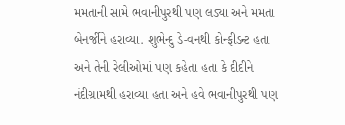મમતાની સામે ભવાનીપુરથી પણ લડ્યા અને મમતા બેનર્જીને હરાવ્યા. શુભેન્દુ ડે-વનથી કોન્ફીડન્ટ હતા અને તેની રેલીઓમાં પણ કહેતા હતા કે દીદીને નંદીગ્રામથી હરાવ્યા હતા અને હવે ભવાનીપુરથી પણ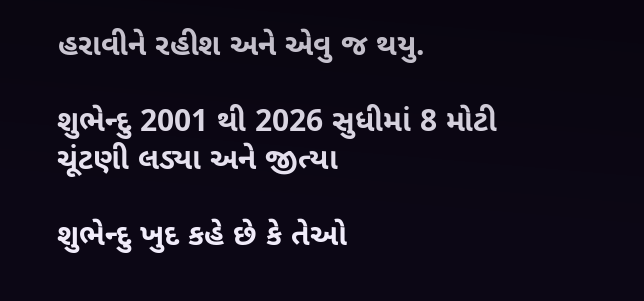હરાવીને રહીશ અને એવુ જ થયુ.

શુભેન્દુ 2001 થી 2026 સુધીમાં 8 મોટી ચૂંટણી લડ્યા અને જીત્યા

શુભેન્દુ ખુદ કહે છે કે તેઓ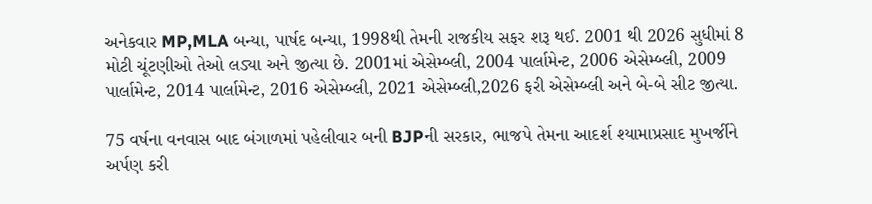અનેકવાર MP,MLA બન્યા, પાર્ષદ બન્યા, 1998થી તેમની રાજકીય સફર શરૂ થઈ. 2001 થી 2026 સુધીમાં 8 મોટી ચૂંટણીઓ તેઓ લડ્યા અને જીત્યા છે. 2001માં એસેમ્બ્લી, 2004 પાર્લામેન્ટ, 2006 એસેમ્બ્લી, 2009 પાર્લામેન્ટ, 2014 પાર્લામેન્ટ, 2016 એસેમ્બ્લી, 2021 એસેમ્બ્લી,2026 ફરી એસેમ્બ્લી અને બે-બે સીટ જીત્યા.

75 વર્ષના વનવાસ બાદ બંગાળમાં પહેલીવાર બની BJPની સરકાર, ભાજપે તેમના આદર્શ શ્યામાપ્રસાદ મુખર્જીને અર્પણ કરી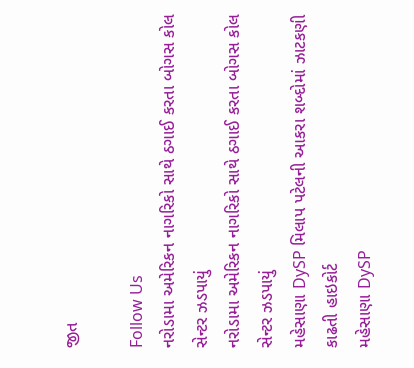જીત

Follow Us
નરોડામા અમેરિકન નાગરિકો સાથે ઠગાઈ કરતા બોગસ કોલ સેન્ટર ઝડપાયું
નરોડામા અમેરિકન નાગરિકો સાથે ઠગાઈ કરતા બોગસ કોલ સેન્ટર ઝડપાયું
મહેસાણા DySP મિલાપ પટેલની આકરા શબ્દોમાં ઝાટકણી કાઢતી હાઇકોર્ટ
મહેસાણા DySP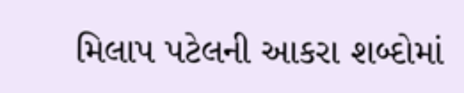મિલાપ પટેલની આકરા શબ્દોમાં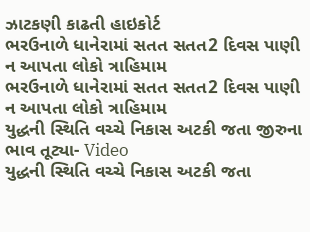ઝાટકણી કાઢતી હાઇકોર્ટ
ભરઉનાળે ધાનેરામાં સતત સતત2 દિવસ પાણી ન આપતા લોકો ત્રાહિમામ
ભરઉનાળે ધાનેરામાં સતત સતત2 દિવસ પાણી ન આપતા લોકો ત્રાહિમામ
યુદ્ધની સ્થિતિ વચ્ચે નિકાસ અટકી જતા જીરુના ભાવ તૂટ્યા- Video
યુદ્ધની સ્થિતિ વચ્ચે નિકાસ અટકી જતા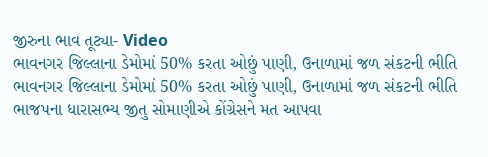જીરુના ભાવ તૂટ્યા- Video
ભાવનગર જિલ્લાના ડેમોમાં 50% કરતા ઓછું પાણી, ઉનાળામાં જળ સંકટની ભીતિ
ભાવનગર જિલ્લાના ડેમોમાં 50% કરતા ઓછું પાણી, ઉનાળામાં જળ સંકટની ભીતિ
ભાજપના ધારાસભ્ય જીતુ સોમાણીએ કોંગ્રેસને મત આપવા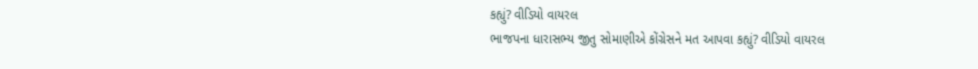કહ્યું? વીડિયો વાયરલ
ભાજપના ધારાસભ્ય જીતુ સોમાણીએ કોંગ્રેસને મત આપવા કહ્યું? વીડિયો વાયરલ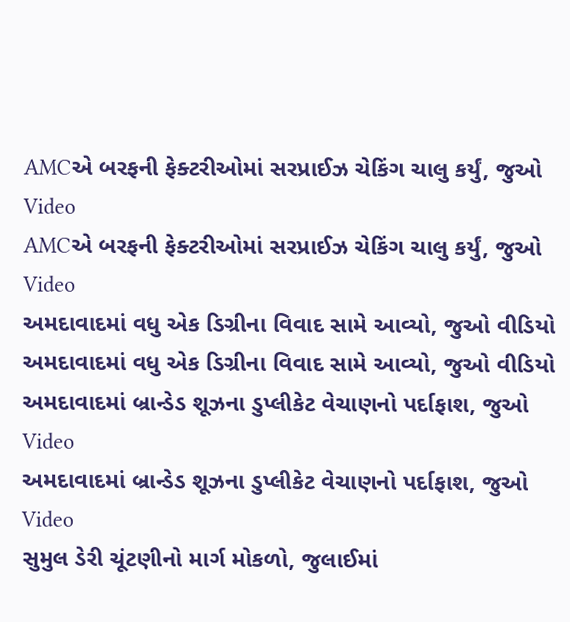AMCએ બરફની ફેક્ટરીઓમાં સરપ્રાઈઝ ચેકિંગ ચાલુ કર્યું, જુઓ Video
AMCએ બરફની ફેક્ટરીઓમાં સરપ્રાઈઝ ચેકિંગ ચાલુ કર્યું, જુઓ Video
અમદાવાદમાં વધુ એક ડિગ્રીના વિવાદ સામે આવ્યો, જુઓ વીડિયો
અમદાવાદમાં વધુ એક ડિગ્રીના વિવાદ સામે આવ્યો, જુઓ વીડિયો
અમદાવાદમાં બ્રાન્ડેડ શૂઝના ડુપ્લીકેટ વેચાણનો પર્દાફાશ, જુઓ Video
અમદાવાદમાં બ્રાન્ડેડ શૂઝના ડુપ્લીકેટ વેચાણનો પર્દાફાશ, જુઓ Video
સુમુલ ડેરી ચૂંટણીનો માર્ગ મોકળો, જુલાઈમાં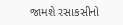જામશે રસાકસીનો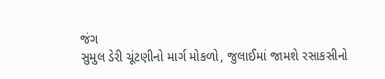જંગ
સુમુલ ડેરી ચૂંટણીનો માર્ગ મોકળો, જુલાઈમાં જામશે રસાકસીનો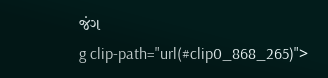જંગ
g clip-path="url(#clip0_868_265)">